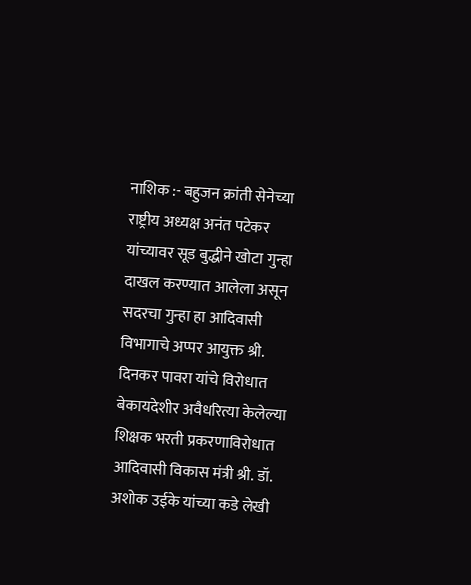नाशिक :- बहुजन क्रांती सेनेच्या राष्ट्रीय अध्यक्ष अनंत पटेकर यांच्यावर सूड बुद्धीने खोटा गुन्हा दाखल करण्यात आलेला असून सदरचा गुन्हा हा आदिवासी विभागाचे अप्पर आयुक्त श्री. दिनकर पावरा यांचे विरोधात बेकायदेशीर अवैधरित्या केलेल्या शिक्षक भरती प्रकरणाविरोधात आदिवासी विकास मंत्री श्री. डॉ. अशोक उईके यांच्या कडे लेखी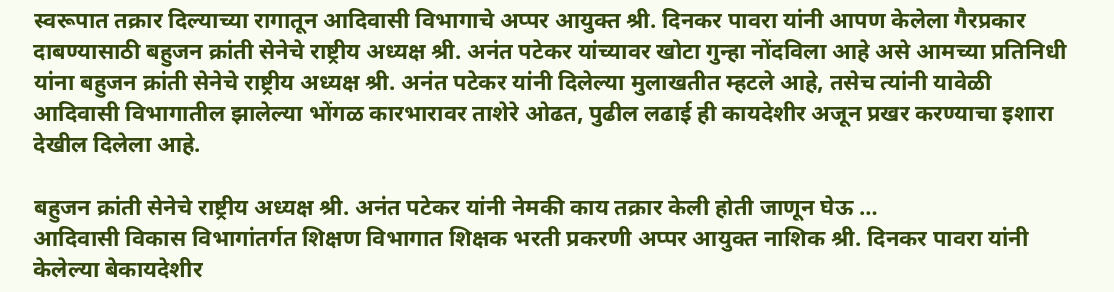स्वरूपात तक्रार दिल्याच्या रागातून आदिवासी विभागाचे अप्पर आयुक्त श्री. दिनकर पावरा यांनी आपण केलेला गैरप्रकार दाबण्यासाठी बहुजन क्रांती सेनेचे राष्ट्रीय अध्यक्ष श्री. अनंत पटेकर यांच्यावर खोटा गुन्हा नोंदविला आहे असे आमच्या प्रतिनिधी यांना बहुजन क्रांती सेनेचे राष्ट्रीय अध्यक्ष श्री. अनंत पटेकर यांनी दिलेल्या मुलाखतीत म्हटले आहे, तसेच त्यांनी यावेळी आदिवासी विभागातील झालेल्या भोंगळ कारभारावर ताशेरे ओढत, पुढील लढाई ही कायदेशीर अजून प्रखर करण्याचा इशारा देखील दिलेला आहे.

बहुजन क्रांती सेनेचे राष्ट्रीय अध्यक्ष श्री. अनंत पटेकर यांनी नेमकी काय तक्रार केली होती जाणून घेऊ …
आदिवासी विकास विभागांतर्गत शिक्षण विभागात शिक्षक भरती प्रकरणी अप्पर आयुक्त नाशिक श्री. दिनकर पावरा यांनी केलेल्या बेकायदेशीर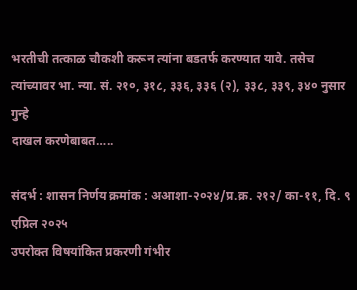भरतीची तत्काळ चौकशी करून त्यांना बडतर्फ करण्यात यावे. तसेच त्यांच्यावर भा. न्या. सं. २१०, ३१८, ३३६, ३३६ (२), ३३८, ३३९, ३४० नुसार गुन्हे
दाखल करणेबाबत…..

संदर्भ : शासन निर्णय क्रमांक : अआशा-२०२४/प्र.क्र. २१२/ का-११, दि. ९ एप्रिल २०२५
उपरोक्त विषयांकित प्रकरणी गंभीर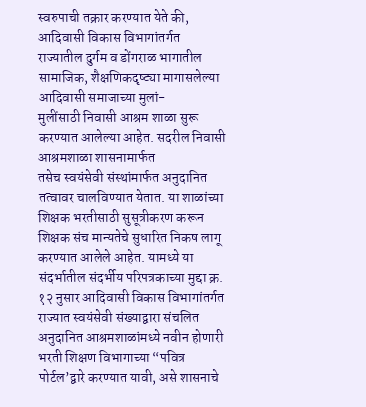स्वरुपाची तक्रार करण्यात येते की, आदिवासी विकास विभागांतर्गत
राज्यातील दुर्गम व डोंगराळ भागातील सामाजिक, शैक्षणिकदृष्ट्या मागासलेल्या आदिवासी समाजाच्या मुलां-
मुलींसाठी निवासी आश्रम शाळा सुरू करण्यात आलेल्या आहेत. सदरील निवासी आश्रमशाळा शासनामार्फत
तसेच स्वयंसेवी संस्थांमार्फत अनुदानित तत्वावर चालविण्यात येतात. या शाळांच्या शिक्षक भरतीसाठी सुसूत्रीकरण करून शिक्षक संच मान्यतेचे सुधारित निकष लागू करण्यात आलेले आहेत. यामध्ये या संदर्भातील संदर्भीय परिपत्रकाच्या मुद्दा क्र. १२ नुसार आदिवासी विकास विभागांतर्गत राज्यात स्वयंसेवी संख्याद्वारा संचलित अनुदानित आश्रमशाळांमध्ये नवीन होणारी भरती शिक्षण विभागाच्या “पवित्र पोर्टल’द्वारे करण्यात यावी, असे शासनाचे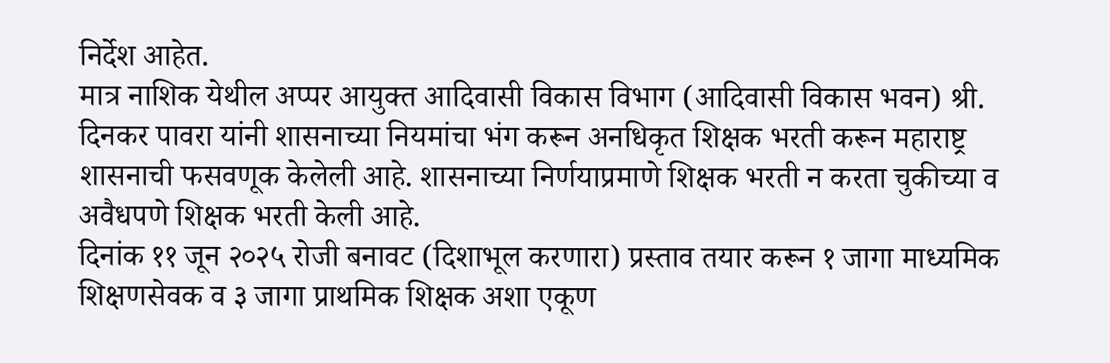निर्देश आहेत.
मात्र नाशिक येथील अप्पर आयुक्त आदिवासी विकास विभाग (आदिवासी विकास भवन) श्री. दिनकर पावरा यांनी शासनाच्या नियमांचा भंग करून अनधिकृत शिक्षक भरती करून महाराष्ट्र शासनाची फसवणूक केलेली आहे. शासनाच्या निर्णयाप्रमाणे शिक्षक भरती न करता चुकीच्या व अवैधपणे शिक्षक भरती केली आहे.
दिनांक ११ जून २०२५ रोजी बनावट (दिशाभूल करणारा) प्रस्ताव तयार करून १ जागा माध्यमिक शिक्षणसेवक व ३ जागा प्राथमिक शिक्षक अशा एकूण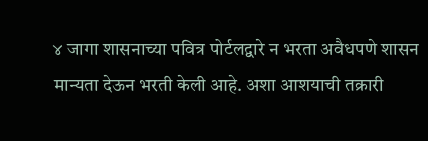४ जागा शासनाच्या पवित्र पोर्टलद्वारे न भरता अवैधपणे शासन मान्यता देऊन भरती केली आहे. अशा आशयाची तक्रारी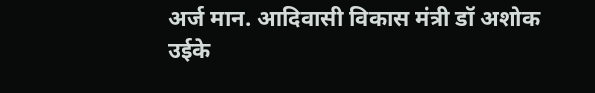अर्ज मान. आदिवासी विकास मंत्री डॉ अशोक उईके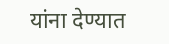यांना देण्यात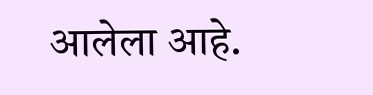आलेला आहे.